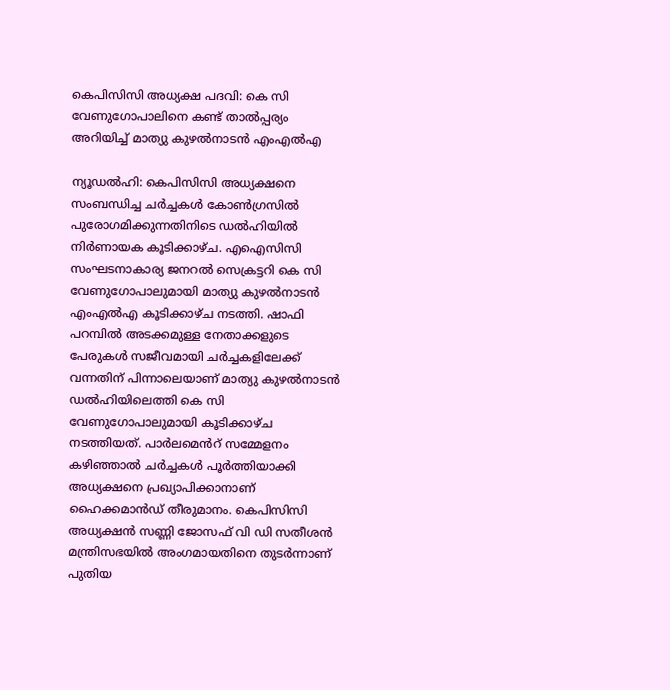കെപിസിസി അധ്യക്ഷ പദവി: കെ സി വേണുഗോപാലിനെ കണ്ട് താൽപ്പര്യം അറിയിച്ച് മാത്യു കുഴൽനാടൻ എംഎൽഎ

ന്യൂഡൽഹി: കെപിസിസി അധ്യക്ഷനെ സംബന്ധിച്ച ചർച്ചകൾ കോൺഗ്രസിൽ പുരോഗമിക്കുന്നതിനിടെ ഡൽഹിയിൽ നിർണായക കൂടിക്കാഴ്ച. എഐസിസി സംഘടനാകാര്യ ജനറൽ സെക്രട്ടറി കെ സി വേണുഗോപാലുമായി മാത്യു കുഴൽനാടൻ എംഎൽഎ കൂടിക്കാഴ്ച നടത്തി. ഷാഫി പറമ്പിൽ അടക്കമുള്ള നേതാക്കളുടെ പേരുകൾ സജീവമായി ചർച്ചകളിലേക്ക് വന്നതിന് പിന്നാലെയാണ് മാത്യു കുഴൽനാടൻ ഡൽഹിയിലെത്തി കെ സി വേണുഗോപാലുമായി കൂടിക്കാഴ്ച നടത്തിയത്. പാർലമെൻറ് സമ്മേളനം കഴിഞ്ഞാൽ ചർച്ചകൾ പൂർത്തിയാക്കി അധ്യക്ഷനെ പ്രഖ്യാപിക്കാനാണ് ഹൈക്കമാൻഡ് തീരുമാനം. കെപിസിസി അധ്യക്ഷൻ സണ്ണി ജോസഫ് വി ഡി സതീശൻ മന്ത്രിസഭയിൽ അംഗമായതിനെ തുടർന്നാണ് പുതിയ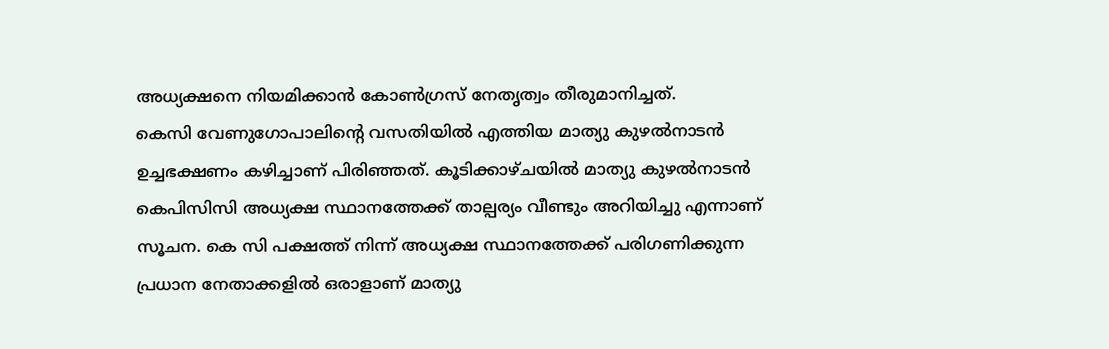അധ്യക്ഷനെ നിയമിക്കാൻ കോൺഗ്രസ് നേതൃത്വം തീരുമാനിച്ചത്.
കെസി വേണുഗോപാലിൻ്റെ വസതിയിൽ എത്തിയ മാത്യു കുഴൽനാടൻ ഉച്ചഭക്ഷണം കഴിച്ചാണ് പിരിഞ്ഞത്. കൂടിക്കാഴ്ചയിൽ മാത്യു കുഴൽനാടൻ കെപിസിസി അധ്യക്ഷ സ്ഥാനത്തേക്ക് താല്പര്യം വീണ്ടും അറിയിച്ചു എന്നാണ് സൂചന. കെ സി പക്ഷത്ത് നിന്ന് അധ്യക്ഷ സ്ഥാനത്തേക്ക് പരിഗണിക്കുന്ന പ്രധാന നേതാക്കളിൽ ഒരാളാണ് മാത്യു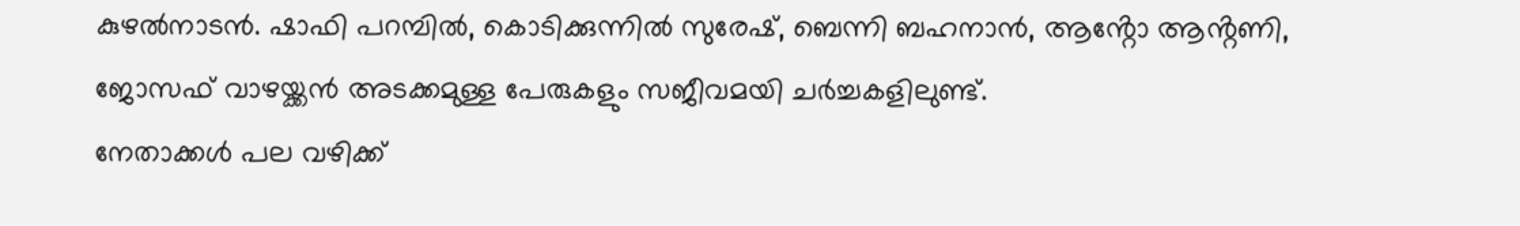കുഴൽനാടൻ. ഷാഫി പറമ്പിൽ, കൊടിക്കുന്നിൽ സുരേഷ്, ബെന്നി ബഹനാൻ, ആൻ്റോ ആൻ്റണി, ജോസഫ് വാഴയ്ക്കൻ അടക്കമുള്ള പേരുകളും സജീവമയി ചർച്ചകളിലുണ്ട്.
നേതാക്കൾ പല വഴിക്ക്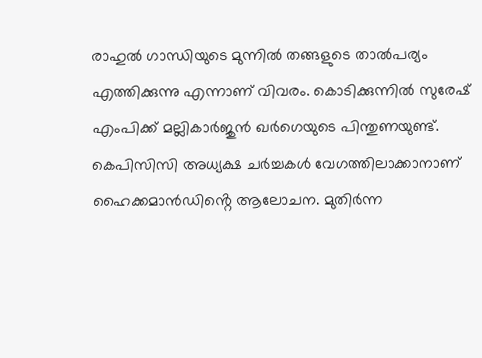രാഹുൽ ഗാന്ധിയുടെ മുന്നിൽ തങ്ങളുടെ താൽപര്യം എത്തിക്കുന്നു എന്നാണ് വിവരം. കൊടിക്കുന്നിൽ സുരേഷ് എംപിക്ക് മല്ലികാർജുൻ ഖർഗെയുടെ പിന്തുണയുണ്ട്. കെപിസിസി അധ്യക്ഷ ചർച്ചകൾ വേഗത്തിലാക്കാനാണ് ഹൈക്കമാൻഡിൻ്റെ ആലോചന. മുതിർന്ന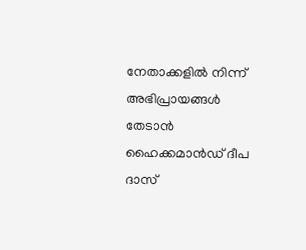നേതാക്കളിൽ നിന്ന് അഭിപ്രായങ്ങൾ തേടാൻ ഹൈക്കമാൻഡ് ദീപ ദാസ്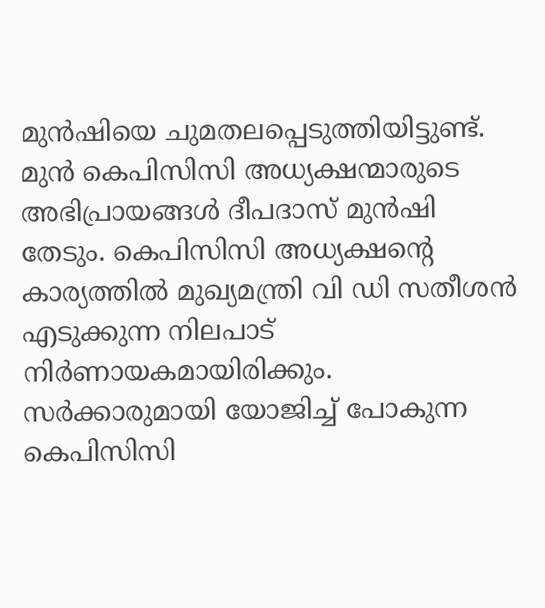മുൻഷിയെ ചുമതലപ്പെടുത്തിയിട്ടുണ്ട്. മുൻ കെപിസിസി അധ്യക്ഷന്മാരുടെ അഭിപ്രായങ്ങൾ ദീപദാസ് മുൻഷി തേടും. കെപിസിസി അധ്യക്ഷൻ്റെ കാര്യത്തിൽ മുഖ്യമന്ത്രി വി ഡി സതീശൻ എടുക്കുന്ന നിലപാട് നിർണായകമായിരിക്കും. സർക്കാരുമായി യോജിച്ച് പോകുന്ന കെപിസിസി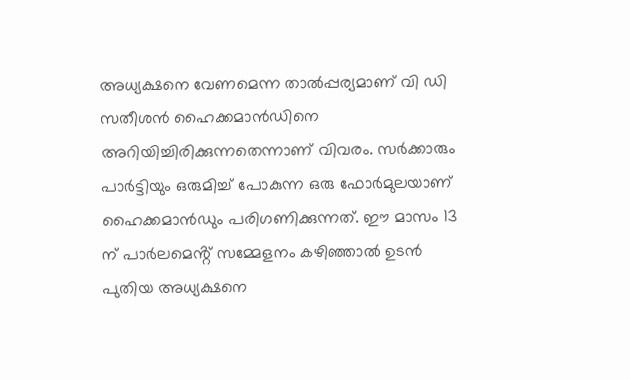അധ്യക്ഷനെ വേണമെന്ന താൽപ്പര്യമാണ് വി ഡി സതീശൻ ഹൈക്കമാൻഡിനെ അറിയിച്ചിരിക്കുന്നതെന്നാണ് വിവരം. സർക്കാരും പാർട്ടിയും ഒരുമിച്ച് പോകുന്ന ഒരു ഫോർമുലയാണ് ഹൈക്കമാൻഡും പരിഗണിക്കുന്നത്. ഈ മാസം 13 ന് പാർലമെൻ്റ് സമ്മേളനം കഴിഞ്ഞാൽ ഉടൻ പുതിയ അധ്യക്ഷനെ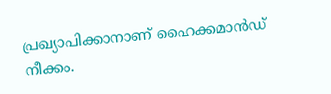പ്രഖ്യാപിക്കാനാണ് ഹൈക്കമാൻഡ് നീക്കം.